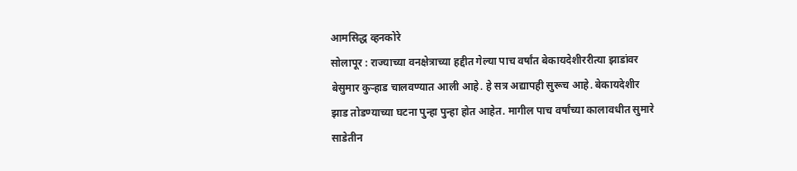आमसिद्ध व्हनकोरे
सोलापूर : राज्याच्या वनक्षेत्राच्या हद्दीत गेल्या पाच वर्षांत बेकायदेशीररीत्या झाडांवर बेसुमार कुऱ्हाड चालवण्यात आली आहे. हे सत्र अद्यापही सुरूच आहे. बेकायदेशीर झाड तोडण्याच्या घटना पुन्हा पुन्हा होत आहेत. मागील पाच वर्षांच्या कालावधीत सुमारे साडेतीन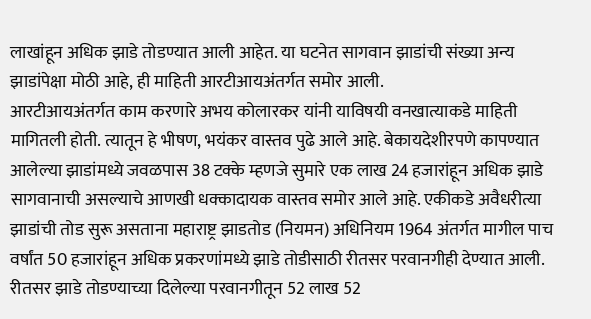लाखांहून अधिक झाडे तोडण्यात आली आहेत. या घटनेत सागवान झाडांची संख्या अन्य झाडांपेक्षा मोठी आहे, ही माहिती आरटीआयअंतर्गत समोर आली.
आरटीआयअंतर्गत काम करणारे अभय कोलारकर यांनी याविषयी वनखात्याकडे माहिती मागितली होती. त्यातून हे भीषण, भयंकर वास्तव पुढे आले आहे. बेकायदेशीरपणे कापण्यात आलेल्या झाडांमध्ये जवळपास 38 टक्के म्हणजे सुमारे एक लाख 24 हजारांहून अधिक झाडे सागवानाची असल्याचे आणखी धक्कादायक वास्तव समोर आले आहे. एकीकडे अवैधरीत्या झाडांची तोड सुरू असताना महाराष्ट्र झाडतोड (नियमन) अधिनियम 1964 अंतर्गत मागील पाच वर्षांत 50 हजारांहून अधिक प्रकरणांमध्ये झाडे तोडीसाठी रीतसर परवानगीही देण्यात आली. रीतसर झाडे तोडण्याच्या दिलेल्या परवानगीतून 52 लाख 52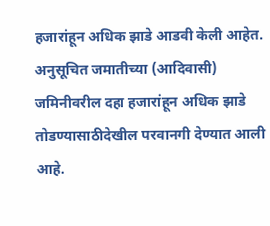हजारांहून अधिक झाडे आडवी केली आहेत. अनुसूचित जमातीच्या (आदिवासी) जमिनीवरील दहा हजारांहून अधिक झाडे तोडण्यासाठीदेखील परवानगी देण्यात आली आहे.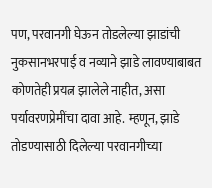पण, परवानगी घेऊन तोडलेल्या झाडांची नुकसानभरपाई व नव्याने झाडे लावण्याबाबत कोणतेही प्रयत्न झालेले नाहीत, असा पर्यावरणप्रेमींचा दावा आहे. म्हणून, झाडे तोडण्यासाठी दिलेल्या परवानगीच्या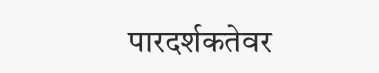पारदर्शकतेवर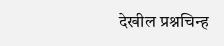देखील प्रश्नचिन्ह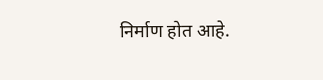निर्माण होत आहे.